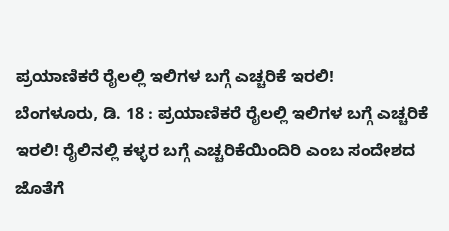ಪ್ರಯಾಣಿಕರೆ ರೈಲಲ್ಲಿ ಇಲಿಗಳ ಬಗ್ಗೆ ಎಚ್ಚರಿಕೆ ಇರಲಿ!
ಬೆಂಗಳೂರು, ಡಿ. 18 : ಪ್ರಯಾಣಿಕರೆ ರೈಲಲ್ಲಿ ಇಲಿಗಳ ಬಗ್ಗೆ ಎಚ್ಚರಿಕೆ ಇರಲಿ! ರೈಲಿನಲ್ಲಿ ಕಳ್ಳರ ಬಗ್ಗೆ ಎಚ್ಚರಿಕೆಯಿಂದಿರಿ ಎಂಬ ಸಂದೇಶದ ಜೊತೆಗೆ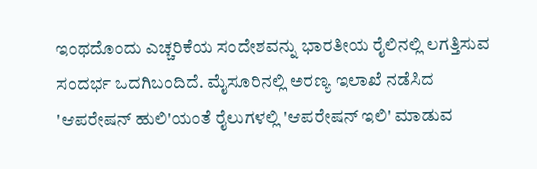ಇಂಥದೊಂದು ಎಚ್ಚರಿಕೆಯ ಸಂದೇಶವನ್ನು ಭಾರತೀಯ ರೈಲಿನಲ್ಲಿ ಲಗತ್ತಿಸುವ ಸಂದರ್ಭ ಒದಗಿಬಂದಿದೆ. ಮೈಸೂರಿನಲ್ಲಿ ಅರಣ್ಯ ಇಲಾಖೆ ನಡೆಸಿದ 'ಆಪರೇಷನ್ ಹುಲಿ'ಯಂತೆ ರೈಲುಗಳಲ್ಲಿ 'ಆಪರೇಷನ್ ಇಲಿ' ಮಾಡುವ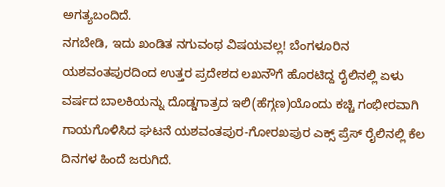ಅಗತ್ಯಬಂದಿದೆ.
ನಗಬೇಡಿ, ಇದು ಖಂಡಿತ ನಗುವಂಥ ವಿಷಯವಲ್ಲ! ಬೆಂಗಳೂರಿನ ಯಶವಂತಪುರದಿಂದ ಉತ್ತರ ಪ್ರದೇಶದ ಲಖನೌಗೆ ಹೊರಟಿದ್ದ ರೈಲಿನಲ್ಲಿ ಏಳು ವರ್ಷದ ಬಾಲಕಿಯನ್ನು ದೊಡ್ಡಗಾತ್ರದ ಇಲಿ(ಹೆಗ್ಗಣ)ಯೊಂದು ಕಚ್ಚಿ ಗಂಭೀರವಾಗಿ ಗಾಯಗೊಳಿಸಿದ ಘಟನೆ ಯಶವಂತಪುರ-ಗೋರಖಪುರ ಎಕ್ಸ್ ಪ್ರೆಸ್ ರೈಲಿನಲ್ಲಿ ಕೆಲ ದಿನಗಳ ಹಿಂದೆ ಜರುಗಿದೆ.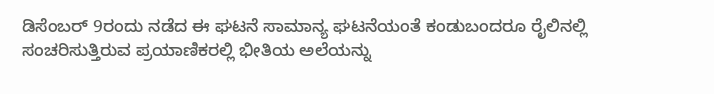ಡಿಸೆಂಬರ್ 9ರಂದು ನಡೆದ ಈ ಘಟನೆ ಸಾಮಾನ್ಯ ಘಟನೆಯಂತೆ ಕಂಡುಬಂದರೂ ರೈಲಿನಲ್ಲಿ ಸಂಚರಿಸುತ್ತಿರುವ ಪ್ರಯಾಣಿಕರಲ್ಲಿ ಭೀತಿಯ ಅಲೆಯನ್ನು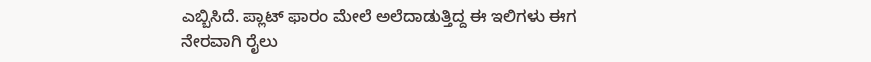ಎಬ್ಬಿಸಿದೆ. ಪ್ಲಾಟ್ ಫಾರಂ ಮೇಲೆ ಅಲೆದಾಡುತ್ತಿದ್ದ ಈ ಇಲಿಗಳು ಈಗ ನೇರವಾಗಿ ರೈಲು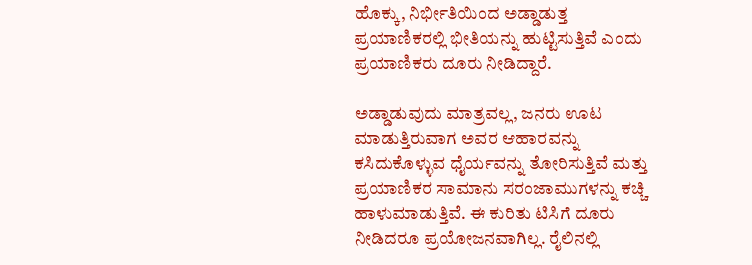ಹೊಕ್ಕು, ನಿರ್ಭೀತಿಯಿಂದ ಅಡ್ಡಾಡುತ್ತ ಪ್ರಯಾಣಿಕರಲ್ಲಿ ಭೀತಿಯನ್ನು ಹುಟ್ಟಿಸುತ್ತಿವೆ ಎಂದು ಪ್ರಯಾಣಿಕರು ದೂರು ನೀಡಿದ್ದಾರೆ.

ಅಡ್ಡಾಡುವುದು ಮಾತ್ರವಲ್ಲ, ಜನರು ಊಟ ಮಾಡುತ್ತಿರುವಾಗ ಅವರ ಆಹಾರವನ್ನು ಕಸಿದುಕೊಳ್ಳುವ ಧೈರ್ಯವನ್ನು ತೋರಿಸುತ್ತಿವೆ ಮತ್ತು ಪ್ರಯಾಣಿಕರ ಸಾಮಾನು ಸರಂಜಾಮುಗಳನ್ನು ಕಚ್ಚಿ ಹಾಳುಮಾಡುತ್ತಿವೆ. ಈ ಕುರಿತು ಟಿಸಿಗೆ ದೂರು ನೀಡಿದರೂ ಪ್ರಯೋಜನವಾಗಿಲ್ಲ. ರೈಲಿನಲ್ಲಿ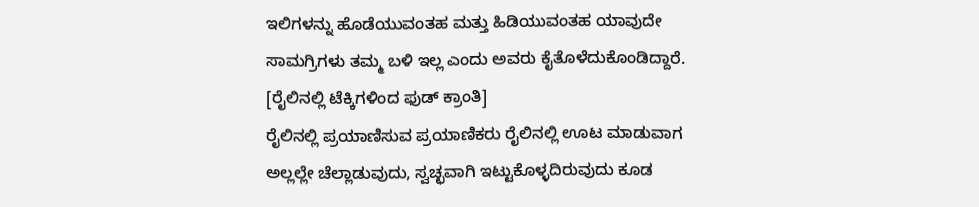ಇಲಿಗಳನ್ನು ಹೊಡೆಯುವಂತಹ ಮತ್ತು ಹಿಡಿಯುವಂತಹ ಯಾವುದೇ ಸಾಮಗ್ರಿಗಳು ತಮ್ಮ ಬಳಿ ಇಲ್ಲ ಎಂದು ಅವರು ಕೈತೊಳೆದುಕೊಂಡಿದ್ದಾರೆ. [ರೈಲಿನಲ್ಲಿ ಟೆಕ್ಕಿಗಳಿಂದ ಫುಡ್ ಕ್ರಾಂತಿ]
ರೈಲಿನಲ್ಲಿ ಪ್ರಯಾಣಿಸುವ ಪ್ರಯಾಣಿಕರು ರೈಲಿನಲ್ಲಿ ಊಟ ಮಾಡುವಾಗ ಅಲ್ಲಲ್ಲೇ ಚೆಲ್ಲಾಡುವುದು, ಸ್ವಚ್ಛವಾಗಿ ಇಟ್ಟುಕೊಳ್ಳದಿರುವುದು ಕೂಡ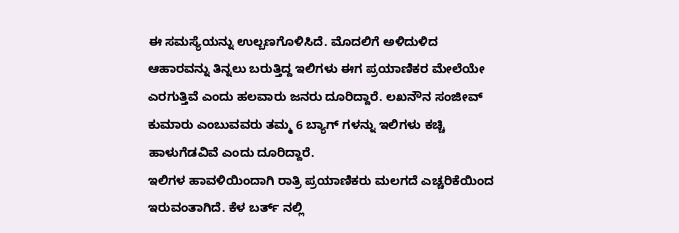ಈ ಸಮಸ್ಯೆಯನ್ನು ಉಲ್ಬಣಗೊಳಿಸಿದೆ. ಮೊದಲಿಗೆ ಅಳಿದುಳಿದ ಆಹಾರವನ್ನು ತಿನ್ನಲು ಬರುತ್ತಿದ್ದ ಇಲಿಗಳು ಈಗ ಪ್ರಯಾಣಿಕರ ಮೇಲೆಯೇ ಎರಗುತ್ತಿವೆ ಎಂದು ಹಲವಾರು ಜನರು ದೂರಿದ್ದಾರೆ. ಲಖನೌನ ಸಂಜೀವ್ ಕುಮಾರು ಎಂಬುವವರು ತಮ್ಮ 6 ಬ್ಯಾಗ್ ಗಳನ್ನು ಇಲಿಗಳು ಕಚ್ಚಿ ಹಾಳುಗೆಡವಿವೆ ಎಂದು ದೂರಿದ್ದಾರೆ.
ಇಲಿಗಳ ಹಾವಳಿಯಿಂದಾಗಿ ರಾತ್ರಿ ಪ್ರಯಾಣಿಕರು ಮಲಗದೆ ಎಚ್ಚರಿಕೆಯಿಂದ ಇರುವಂತಾಗಿದೆ. ಕೆಳ ಬರ್ತ್ ನಲ್ಲಿ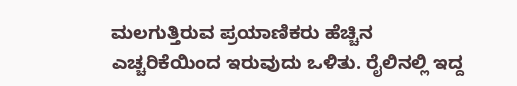ಮಲಗುತ್ತಿರುವ ಪ್ರಯಾಣಿಕರು ಹೆಚ್ಚಿನ ಎಚ್ಚರಿಕೆಯಿಂದ ಇರುವುದು ಒಳಿತು. ರೈಲಿನಲ್ಲಿ ಇದ್ದ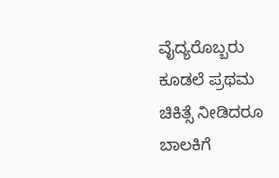ವೈದ್ಯರೊಬ್ಬರು ಕೂಡಲೆ ಪ್ರಥಮ ಚಿಕಿತ್ಸೆ ನೀಡಿದರೂ ಬಾಲಕಿಗೆ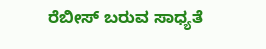ರೆಬೀಸ್ ಬರುವ ಸಾಧ್ಯತೆ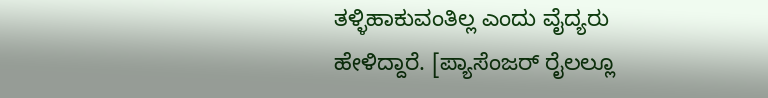ತಳ್ಳಿಹಾಕುವಂತಿಲ್ಲ ಎಂದು ವೈದ್ಯರು ಹೇಳಿದ್ದಾರೆ. [ಪ್ಯಾಸೆಂಜರ್ ರೈಲಲ್ಲೂ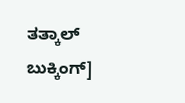ತತ್ಕಾಲ್ ಬುಕ್ಕಿಂಗ್]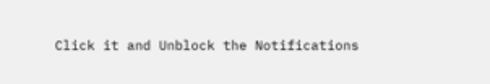Click it and Unblock the Notifications